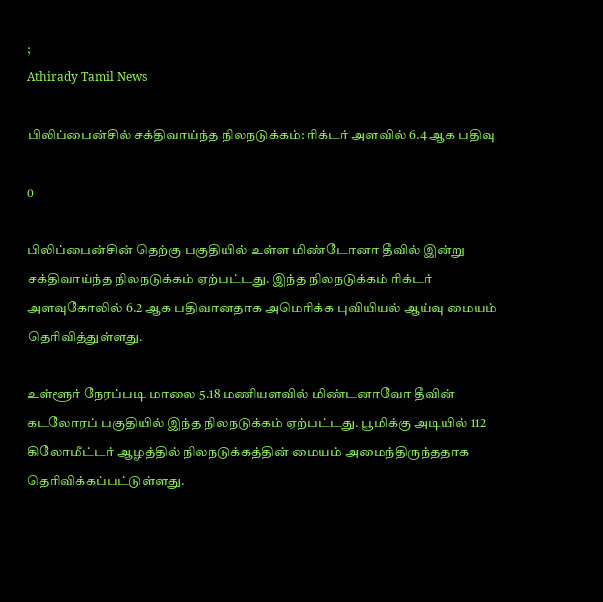;
Athirady Tamil News

பிலிப்பைன்சில் சக்திவாய்ந்த நிலநடுக்கம்: ரிக்டர் அளவில் 6.4 ஆக பதிவு

0

பிலிப்பைன்சின் தெற்கு பகுதியில் உள்ள மிண்டோனா தீவில் இன்று சக்திவாய்ந்த நிலநடுக்கம் ஏற்பட்டது. இந்த நிலநடுக்கம் ரிக்டர் அளவுகோலில் 6.2 ஆக பதிவானதாக அமெரிக்க புவியியல் ஆய்வு மையம் தெரிவித்துள்ளது.

உள்ளூர் நேரப்படி மாலை 5.18 மணியளவில் மிண்டனாவோ தீவின் கடலோரப் பகுதியில் இந்த நிலநடுக்கம் ஏற்பட்டது. பூமிக்கு அடியில் 112 கிலோமீட்டர் ஆழத்தில் நிலநடுக்கத்தின் மையம் அமைந்திருந்ததாக தெரிவிக்கப்பட்டுள்ளது.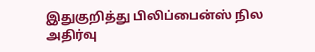இதுகுறித்து பிலிப்பைன்ஸ் நில அதிர்வு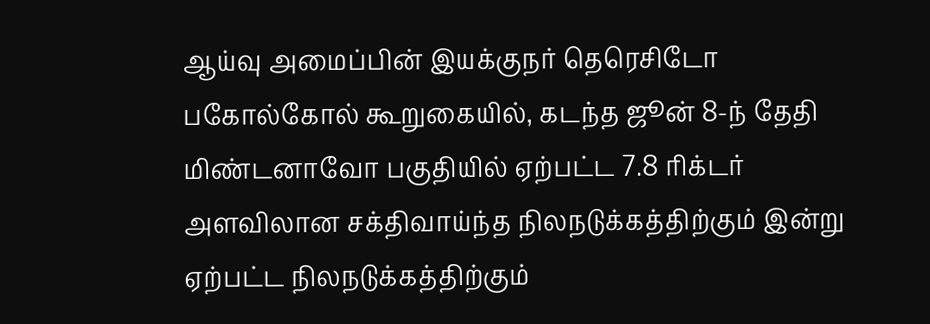ஆய்வு அமைப்பின் இயக்குநர் தெரெசிடோ பகோல்கோல் கூறுகையில், கடந்த ஜூன் 8-ந் தேதி மிண்டனாவோ பகுதியில் ஏற்பட்ட 7.8 ரிக்டர் அளவிலான சக்திவாய்ந்த நிலநடுக்கத்திற்கும் இன்று ஏற்பட்ட நிலநடுக்கத்திற்கும்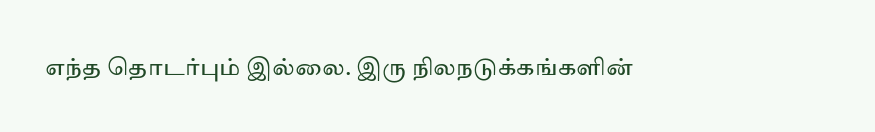எந்த தொடர்பும் இல்லை. இரு நிலநடுக்கங்களின்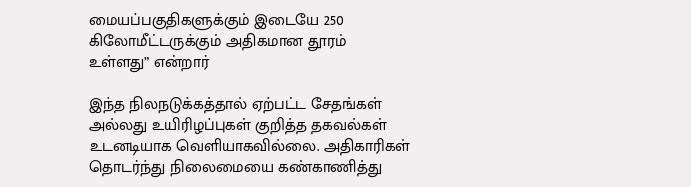மையப்பகுதிகளுக்கும் இடையே 250 கிலோமீட்டருக்கும் அதிகமான தூரம் உள்ளது” என்றார்

இந்த நிலநடுக்கத்தால் ஏற்பட்ட சேதங்கள் அல்லது உயிரிழப்புகள் குறித்த தகவல்கள் உடனடியாக வெளியாகவில்லை. அதிகாரிகள் தொடர்ந்து நிலைமையை கண்காணித்து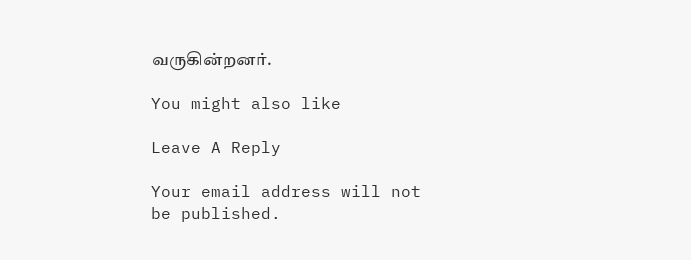வருகின்றனர்.

You might also like

Leave A Reply

Your email address will not be published.